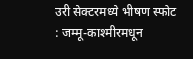उरी सेक्टरमध्ये भीषण स्फोट : जम्मू-काश्मीरमधून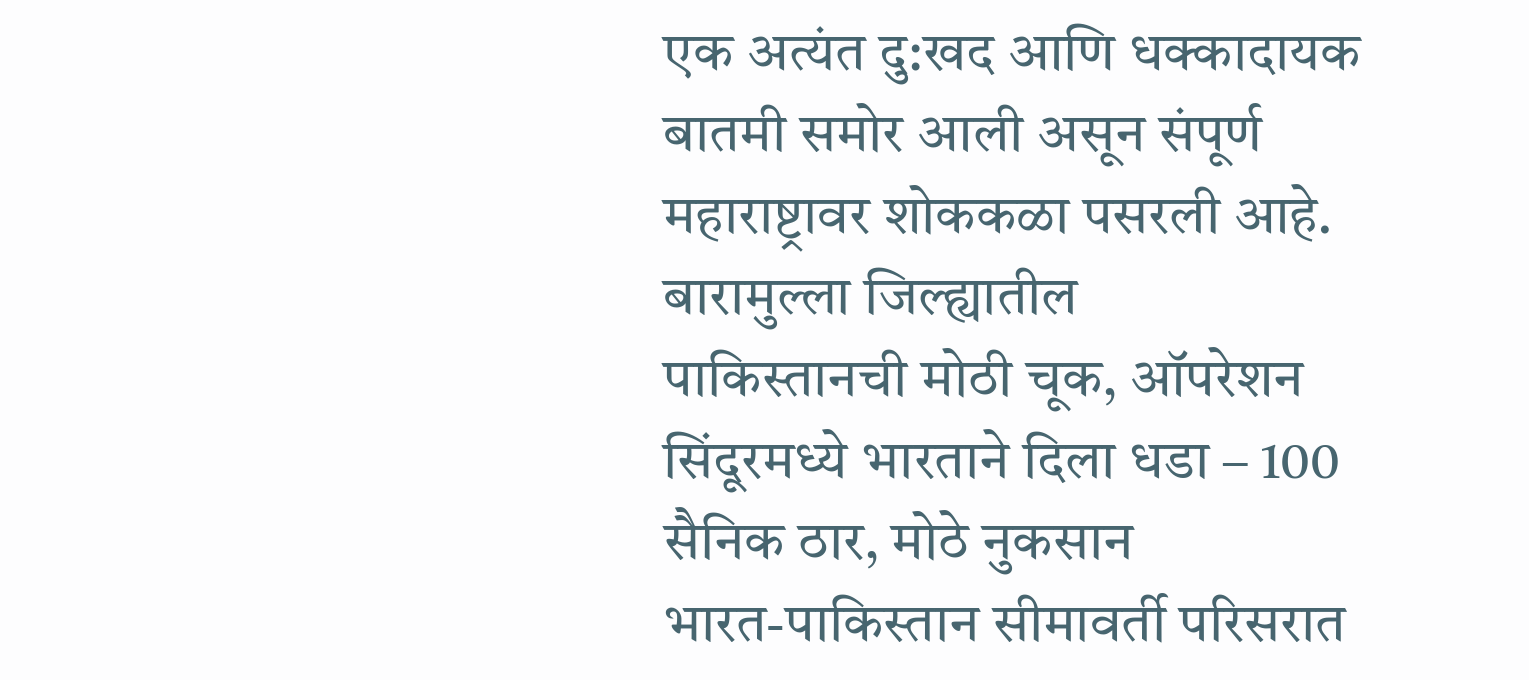एक अत्यंत दु:खद आणि धक्कादायक बातमी समोर आली असून संपूर्ण महाराष्ट्रावर शोककळा पसरली आहे. बारामुल्ला जिल्ह्यातील
पाकिस्तानची मोठी चूक, ऑपरेशन सिंदूरमध्ये भारताने दिला धडा – 100 सैनिक ठार, मोठे नुकसान
भारत-पाकिस्तान सीमावर्ती परिसरात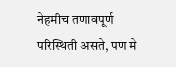नेहमीच तणावपूर्ण परिस्थिती असते, पण मे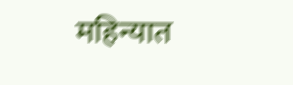महिन्यात